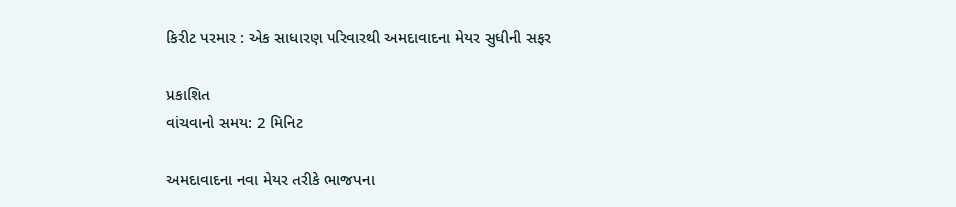કિરીટ પરમાર : એક સાધારણ પરિવારથી અમદાવાદના મેયર સુધીની સફર

પ્રકાશિત
વાંચવાનો સમય: 2 મિનિટ

અમદાવાદના નવા મેયર તરીકે ભાજપના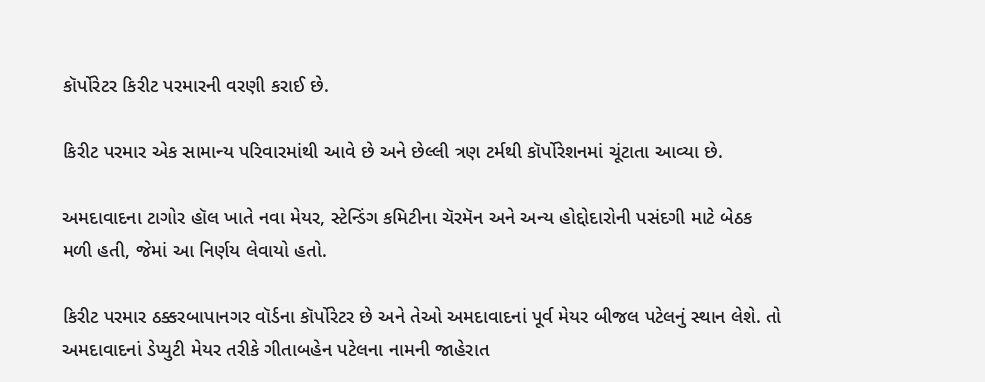કૉર્પોરેટર કિરીટ પરમારની વરણી કરાઈ છે.

કિરીટ પરમાર એક સામાન્ય પરિવારમાંથી આવે છે અને છેલ્લી ત્રણ ટર્મથી કૉર્પોરેશનમાં ચૂંટાતા આવ્યા છે.

અમદાવાદના ટાગોર હૉલ ખાતે નવા મેયર, સ્ટેન્ડિંગ કમિટીના ચૅરમૅન અને અન્ય હોદ્દોદારોની પસંદગી માટે બેઠક મળી હતી, જેમાં આ નિર્ણય લેવાયો હતો.

કિરીટ પરમાર ઠક્કરબાપાનગર વૉર્ડના કૉર્પોરેટર છે અને તેઓ અમદાવાદનાં પૂર્વ મેયર બીજલ પટેલનું સ્થાન લેશે. તો અમદાવાદનાં ડેપ્યુટી મેયર તરીકે ગીતાબહેન પટેલના નામની જાહેરાત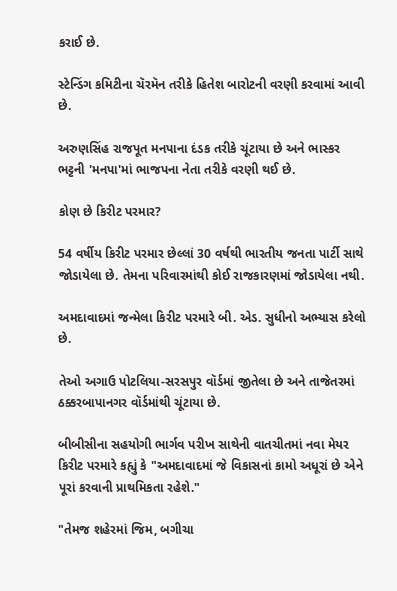કરાઈ છે.

સ્ટેન્ડિંગ કમિટીના ચૅરમૅન તરીકે હિતેશ બારોટની વરણી કરવામાં આવી છે.

અરુણસિંહ રાજપૂત મનપાના દંડક તરીકે ચૂંટાયા છે અને ભાસ્કર ભટ્ટની 'મનપા'માં ભાજપના નેતા તરીકે વરણી થઈ છે.

કોણ છે કિરીટ પરમાર?

54 વર્ષીય કિરીટ પરમાર છેલ્લાં 30 વર્ષથી ભારતીય જનતા પાર્ટી સાથે જોડાયેલા છે. તેમના પરિવારમાંથી કોઈ રાજકારણમાં જોડાયેલા નથી.

અમદાવાદમાં જન્મેલા કિરીટ પરમારે બી. એડ. સુધીનો અભ્યાસ કરેલો છે.

તેઓ અગાઉ પોટલિયા-સરસપુર વૉર્ડમાં જીતેલા છે અને તાજેતરમાં ઠક્કરબાપાનગર વૉર્ડમાંથી ચૂંટાયા છે.

બીબીસીના સહયોગી ભાર્ગવ પરીખ સાથેની વાતચીતમાં નવા મેયર કિરીટ પરમારે કહ્યું કે "અમદાવાદમાં જે વિકાસનાં કામો અધૂરાં છે એને પૂરાં કરવાની પ્રાથમિકતા રહેશે."

"તેમજ શહેરમાં જિમ, બગીચા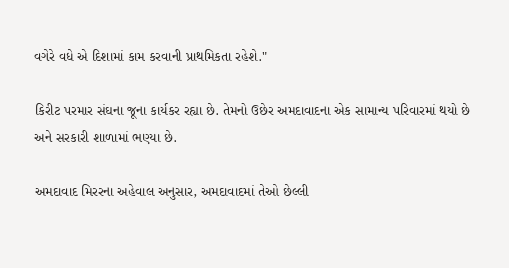વગેરે વધે એ દિશામાં કામ કરવાની પ્રાથમિકતા રહેશે."

કિરીટ પરમાર સંઘના જૂના કાર્યકર રહ્યા છે. તેમનો ઉછેર અમદાવાદના એક સામાન્ય પરિવારમાં થયો છે અને સરકારી શાળામાં ભણ્યા છે.

અમદાવાદ મિરરના અહેવાલ અનુસાર, અમદાવાદમાં તેઓ છેલ્લી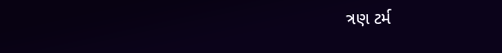ત્રણ ટર્મ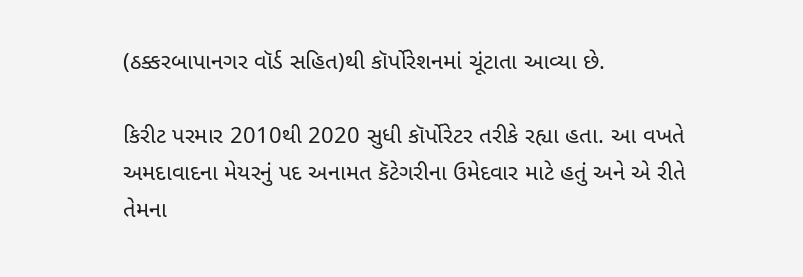(ઠક્કરબાપાનગર વૉર્ડ સહિત)થી કૉર્પોરેશનમાં ચૂંટાતા આવ્યા છે.

કિરીટ પરમાર 2010થી 2020 સુધી કૉર્પોરેટર તરીકે રહ્યા હતા. આ વખતે અમદાવાદના મેયરનું પદ અનામત કૅટેગરીના ઉમેદવાર માટે હતું અને એ રીતે તેમના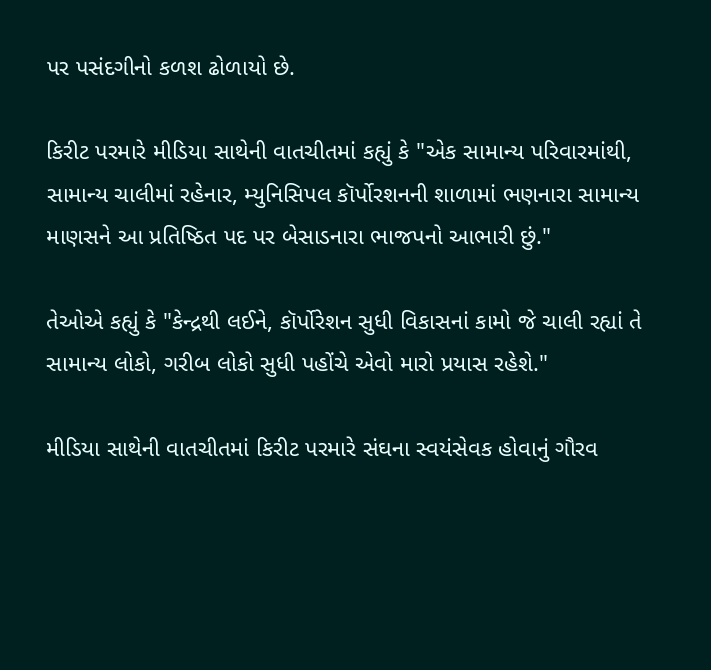પર પસંદગીનો કળશ ઢોળાયો છે.

કિરીટ પરમારે મીડિયા સાથેની વાતચીતમાં કહ્યું કે "એક સામાન્ય પરિવારમાંથી, સામાન્ય ચાલીમાં રહેનાર, મ્યુનિસિપલ કૉર્પોરશનની શાળામાં ભણનારા સામાન્ય માણસને આ પ્રતિષ્ઠિત પદ પર બેસાડનારા ભાજપનો આભારી છું."

તેઓએ કહ્યું કે "કેન્દ્રથી લઈને, કૉર્પોરેશન સુધી વિકાસનાં કામો જે ચાલી રહ્યાં તે સામાન્ય લોકો, ગરીબ લોકો સુધી પહોંચે એવો મારો પ્રયાસ રહેશે."

મીડિયા સાથેની વાતચીતમાં કિરીટ પરમારે સંઘના સ્વયંસેવક હોવાનું ગૌરવ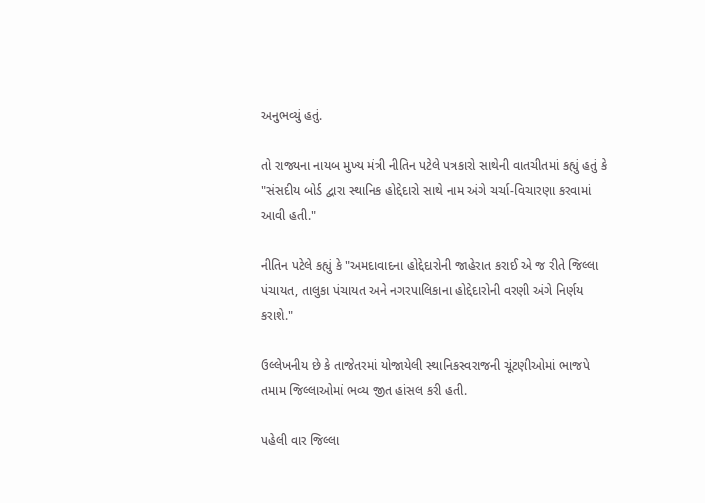અનુભવ્યું હતું.

તો રાજ્યના નાયબ મુખ્ય મંત્રી નીતિન પટેલે પત્રકારો સાથેની વાતચીતમાં કહ્યું હતું કે "સંસદીય બોર્ડ દ્વારા સ્થાનિક હોદ્દેદારો સાથે નામ અંગે ચર્ચા-વિચારણા કરવામાં આવી હતી."

નીતિન પટેલે કહ્યું કે "અમદાવાદના હોદ્દેદારોની જાહેરાત કરાઈ એ જ રીતે જિલ્લા પંચાયત, તાલુકા પંચાયત અને નગરપાલિકાના હોદ્દેદારોની વરણી અંગે નિર્ણય કરાશે."

ઉલ્લેખનીય છે કે તાજેતરમાં યોજાયેલી સ્થાનિકસ્વરાજની ચૂંટણીઓમાં ભાજપે તમામ જિલ્લાઓમાં ભવ્ય જીત હાંસલ કરી હતી.

પહેલી વાર જિલ્લા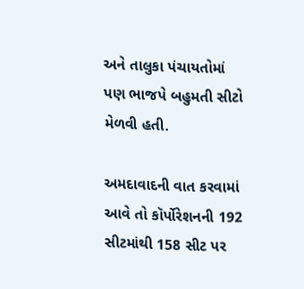અને તાલુકા પંચાયતોમાં પણ ભાજપે બહુમતી સીટો મેળવી હતી.

અમદાવાદની વાત કરવામાં આવે તો કૉર્પોરેશનની 192 સીટમાંથી 158 સીટ પર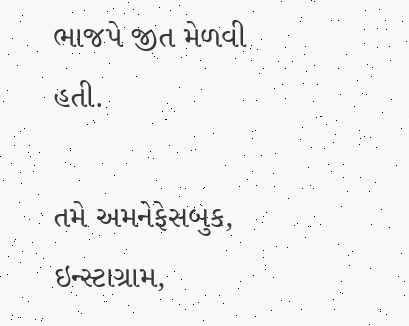ભાજપે જીત મેળવી હતી.

તમે અમનેફેસબુક, ઇન્સ્ટાગ્રામ,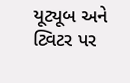યૂટ્યૂબ અને ટ્વિટર પર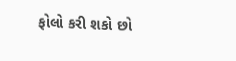ફોલો કરી શકો છો